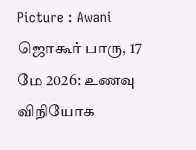Picture : Awani
ஜொகூர் பாரு, 17 மே 2026: உணவு விநியோக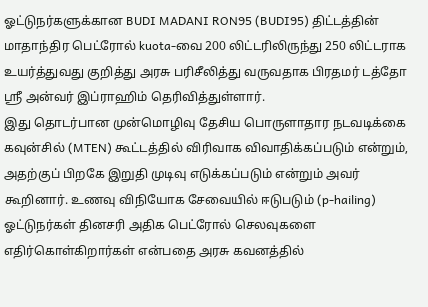ஓட்டுநர்களுக்கான BUDI MADANI RON95 (BUDI95) திட்டத்தின் மாதாந்திர பெட்ரோல் kuota-வை 200 லிட்டரிலிருந்து 250 லிட்டராக உயர்த்துவது குறித்து அரசு பரிசீலித்து வருவதாக பிரதமர் டத்தோ ஸ்ரீ அன்வர் இப்ராஹிம் தெரிவித்துள்ளார்.
இது தொடர்பான முன்மொழிவு தேசிய பொருளாதார நடவடிக்கை கவுன்சில் (MTEN) கூட்டத்தில் விரிவாக விவாதிக்கப்படும் என்றும், அதற்குப் பிறகே இறுதி முடிவு எடுக்கப்படும் என்றும் அவர் கூறினார். உணவு விநியோக சேவையில் ஈடுபடும் (p-hailing) ஓட்டுநர்கள் தினசரி அதிக பெட்ரோல் செலவுகளை எதிர்கொள்கிறார்கள் என்பதை அரசு கவனத்தில்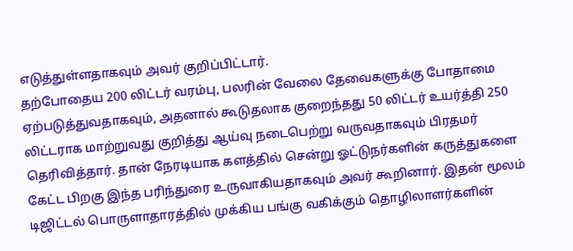எடுத்துள்ளதாகவும் அவர் குறிப்பிட்டார்.
தற்போதைய 200 லிட்டர் வரம்பு, பலரின் வேலை தேவைகளுக்கு போதாமை ஏற்படுத்துவதாகவும், அதனால் கூடுதலாக குறைந்தது 50 லிட்டர் உயர்த்தி 250 லிட்டராக மாற்றுவது குறித்து ஆய்வு நடைபெற்று வருவதாகவும் பிரதமர் தெரிவித்தார். தான் நேரடியாக களத்தில் சென்று ஓட்டுநர்களின் கருத்துகளை கேட்ட பிறகு இந்த பரிந்துரை உருவாகியதாகவும் அவர் கூறினார். இதன் மூலம் டிஜிட்டல் பொருளாதாரத்தில் முக்கிய பங்கு வகிக்கும் தொழிலாளர்களின்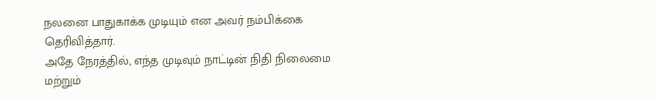நலனை பாதுகாக்க முடியும் என அவர் நம்பிக்கை தெரிவித்தார்.
அதே நேரத்தில், எந்த முடிவும் நாட்டின் நிதி நிலைமை மற்றும்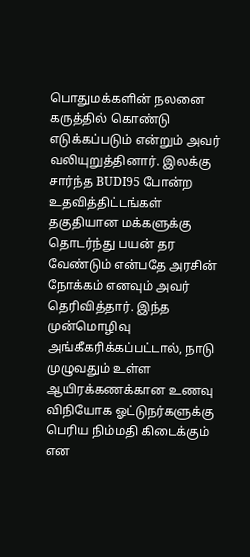பொதுமக்களின் நலனை கருத்தில் கொண்டு எடுக்கப்படும் என்றும் அவர் வலியுறுத்தினார். இலக்கு சார்ந்த BUDI95 போன்ற உதவித்திட்டங்கள் தகுதியான மக்களுக்கு தொடர்ந்து பயன் தர வேண்டும் என்பதே அரசின் நோக்கம் எனவும் அவர் தெரிவித்தார். இந்த முன்மொழிவு அங்கீகரிக்கப்பட்டால், நாடு முழுவதும் உள்ள ஆயிரக்கணக்கான உணவு விநியோக ஓட்டுநர்களுக்கு பெரிய நிம்மதி கிடைக்கும் என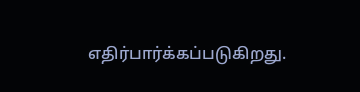எதிர்பார்க்கப்படுகிறது.